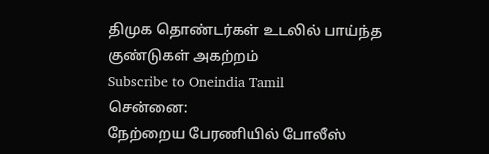திமுக தொண்டர்கள் உடலில் பாய்ந்த குண்டுகள் அகற்றம்
Subscribe to Oneindia Tamil
சென்னை:
நேற்றைய பேரணியில் போலீஸ்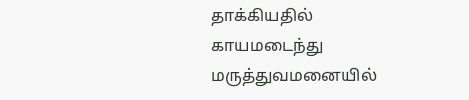தாக்கியதில் காயமடைந்து மருத்துவமனையில்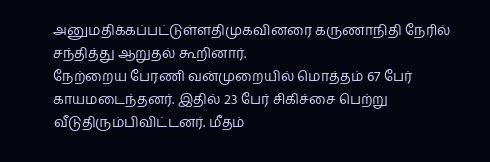அனுமதிக்கப்பட்டுள்ளதிமுகவினரை கருணாநிதி நேரில் சந்தித்து ஆறுதல் கூறினார்.
நேற்றைய பேரணி வன்முறையில் மொத்தம் 67 பேர் காயமடைந்தனர். இதில் 23 பேர் சிகிச்சை பெற்று வீடுதிரும்பிவிட்டனர். மீதம்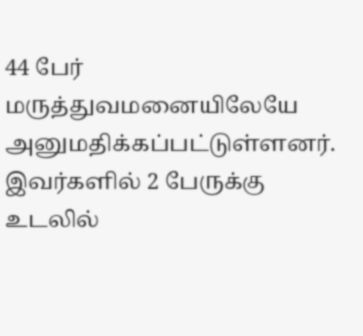44 பேர் மருத்துவமனையிலேயே அனுமதிக்கப்பட்டுள்ளனர்.
இவர்களில் 2 பேருக்கு உடலில்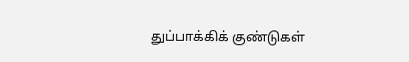துப்பாக்கிக் குண்டுகள்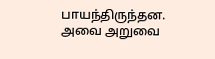பாயந்திருந்தன. அவை அறுவை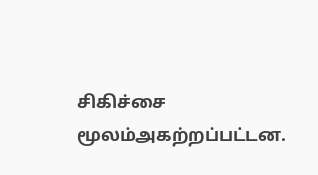சிகிச்சை மூலம்அகற்றப்பட்டன.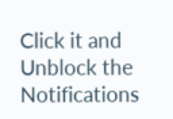Click it and Unblock the Notifications